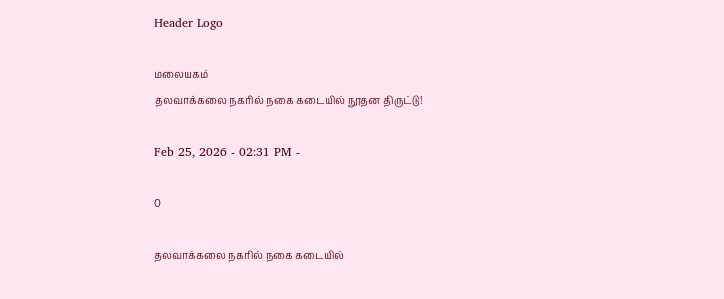Header Logo

மலையகம்
தலவாக்கலை நகரில் நகை கடையில் நூதன திருட்டு!

Feb 25, 2026 - 02:31 PM -

0

தலவாக்கலை நகரில் நகை கடையில்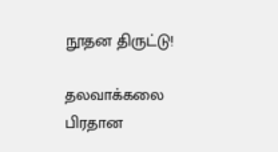நூதன திருட்டு!

தலவாக்கலை பிரதான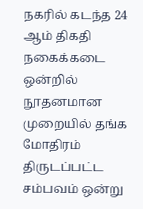நகரில் கடந்த 24 ஆம் திகதி நகைக்கடை ஒன்றில் நூதனமான முறையில் தங்க மோதிரம் திருடப்பட்ட சம்பவம் ஒன்று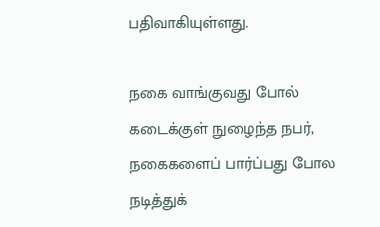பதிவாகியுள்ளது.

நகை வாங்குவது போல் கடைக்குள் நுழைந்த நபர், நகைகளைப் பார்ப்பது போல நடித்துக்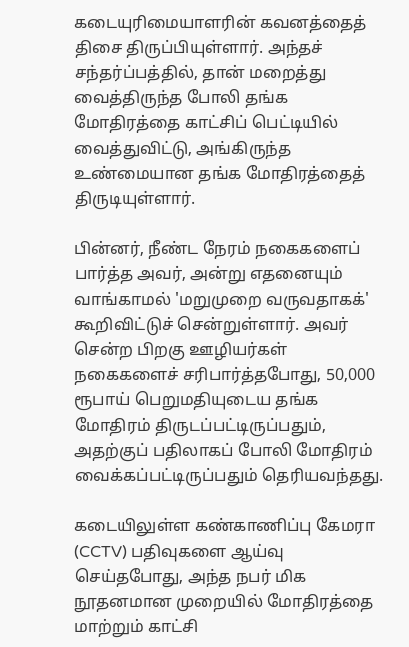கடையுரிமையாளரின் கவனத்தைத் திசை திருப்பியுள்ளார். அந்தச் சந்தர்ப்பத்தில், தான் மறைத்து வைத்திருந்த போலி தங்க மோதிரத்தை காட்சிப் பெட்டியில் வைத்துவிட்டு, அங்கிருந்த உண்மையான தங்க மோதிரத்தைத் திருடியுள்ளார்.

பின்னர், நீண்ட நேரம் நகைகளைப் பார்த்த அவர், அன்று எதனையும் வாங்காமல் 'மறுமுறை வருவதாகக்' கூறிவிட்டுச் சென்றுள்ளார். அவர் சென்ற பிறகு ஊழியர்கள் நகைகளைச் சரிபார்த்தபோது, 50,000 ரூபாய் பெறுமதியுடைய தங்க மோதிரம் திருடப்பட்டிருப்பதும், அதற்குப் பதிலாகப் போலி மோதிரம் வைக்கப்பட்டிருப்பதும் தெரியவந்தது.

கடையிலுள்ள கண்காணிப்பு கேமரா (CCTV) பதிவுகளை ஆய்வு செய்தபோது, அந்த நபர் மிக நூதனமான முறையில் மோதிரத்தை மாற்றும் காட்சி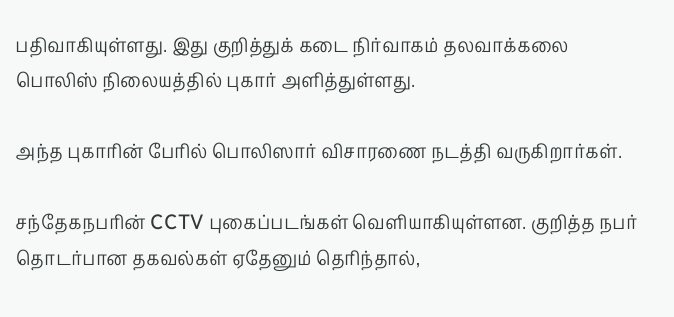பதிவாகியுள்ளது. இது குறித்துக் கடை நிர்வாகம் தலவாக்கலை பொலிஸ் நிலையத்தில் புகார் அளித்துள்ளது.

அந்த புகாரின் பேரில் பொலிஸார் விசாரணை நடத்தி வருகிறார்கள்.

சந்தேகநபரின் CCTV புகைப்படங்கள் வெளியாகியுள்ளன. குறித்த நபர் தொடர்பான தகவல்கள் ஏதேனும் தெரிந்தால்,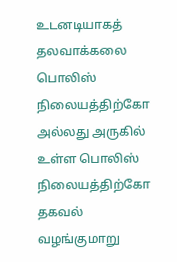உடனடியாகத் தலவாக்கலை பொலிஸ் நிலையத்திற்கோ அல்லது அருகில் உள்ள பொலிஸ் நிலையத்திற்கோ தகவல் வழங்குமாறு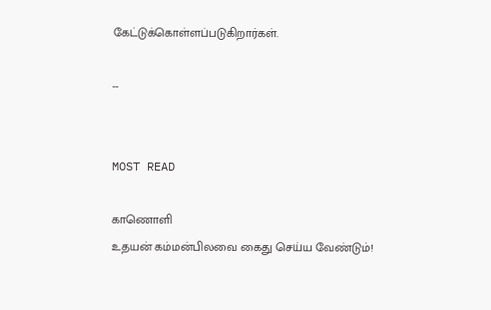கேட்டுக்கொள்ளப்படுகிறார்கள்.

--


MOST READ

காணொளி
உதயன் கம்மன்பிலவை கைது செய்ய வேண்டும்!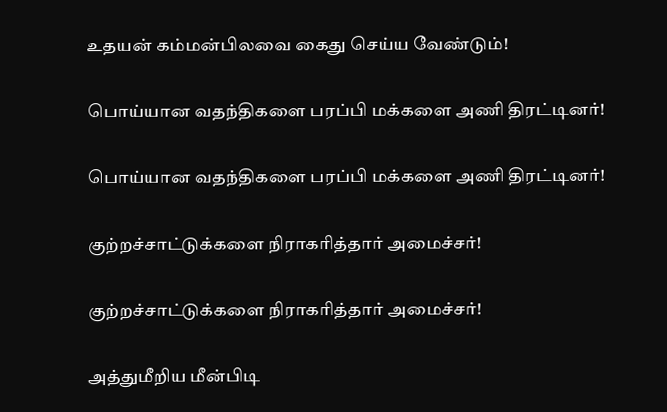உதயன் கம்மன்பிலவை கைது செய்ய வேண்டும்!

பொய்யான வதந்திகளை பரப்பி மக்களை அணி திரட்டினர்!

பொய்யான வதந்திகளை பரப்பி மக்களை அணி திரட்டினர்!

குற்றச்சாட்டுக்களை நிராகரித்தார் அமைச்சர்!

குற்றச்சாட்டுக்களை நிராகரித்தார் அமைச்சர்!

அத்துமீறிய மீன்பிடி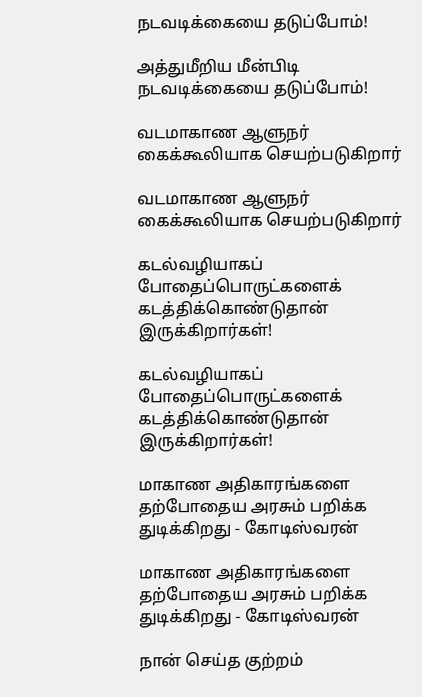நடவடிக்கையை தடுப்போம்!

அத்துமீறிய மீன்பிடி நடவடிக்கையை தடுப்போம்!

வடமாகாண ஆளுநர் கைக்கூலியாக செயற்படுகிறார்

வடமாகாண ஆளுநர் கைக்கூலியாக செயற்படுகிறார்

கடல்வழியாகப் போதைப்பொருட்களைக் கடத்திக்கொண்டுதான் இருக்கிறார்கள்!

கடல்வழியாகப் போதைப்பொருட்களைக் கடத்திக்கொண்டுதான் இருக்கிறார்கள்!

மாகாண அதிகாரங்களை தற்போதைய அரசும் பறிக்க  துடிக்கிறது - கோடிஸ்வரன்

மாகாண அதிகாரங்களை தற்போதைய அரசும் பறிக்க துடிக்கிறது - கோடிஸ்வரன்

நான் செய்த குற்றம்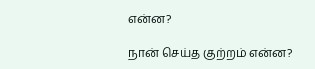என்ன?

நான் செய்த குற்றம் என்ன?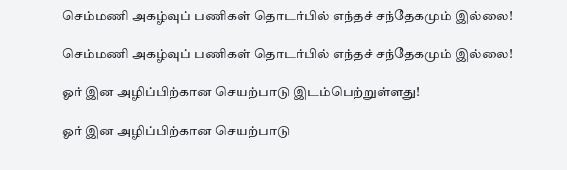செம்மணி அகழ்வுப் பணிகள் தொடர்பில் எந்தச் சந்தேகமும் இல்லை!

செம்மணி அகழ்வுப் பணிகள் தொடர்பில் எந்தச் சந்தேகமும் இல்லை!

ஓர் இன அழிப்பிற்கான செயற்பாடு இடம்பெற்றுள்ளது!

ஓர் இன அழிப்பிற்கான செயற்பாடு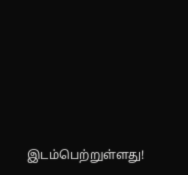இடம்பெற்றுள்ளது!